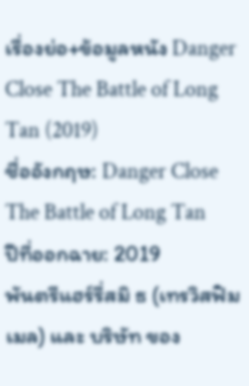เรื่องย่อ+ข้อมูลหนัง Danger Close The Battle of Long Tan (2019)
ชื่ออังกฤษ: Danger Close The Battle of Long Tan
ปีที่ออกฉาย: 2019
พันตรีแฮร์รี่สมิ ธ (เทรวิสฟิมเมล) และ บริษัท ของ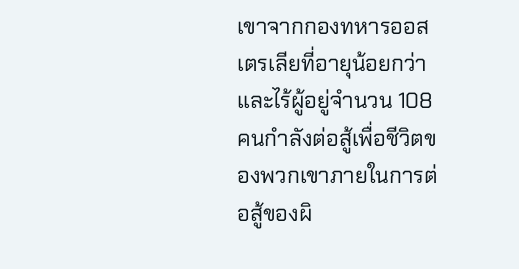เขาจากกองทหารออสเตรเลียที่อายุน้อยกว่าและไร้ผู้อยู่จำนวน 108 คนกำลังต่อสู้เพื่อชีวิตของพวกเขาภายในการต่อสู้ของผิ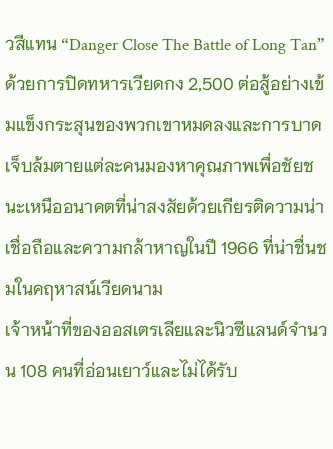วสีแทน “Danger Close The Battle of Long Tan” ด้วยการปิดทหารเวียดกง 2,500 ต่อสู้อย่างเข้มแข็งกระสุนของพวกเขาหมดลงและการบาดเจ็บล้มตายแต่ละคนมองหาคุณภาพเพื่อชัยชนะเหนืออนาคตที่น่าสงสัยด้วยเกียรติความน่าเชื่อถือและความกล้าหาญในปี 1966 ที่น่าชื่นชมในคฤหาสน์เวียดนาม
เจ้าหน้าที่ของออสเตรเลียและนิวซีแลนด์จำนวน 108 คนที่อ่อนเยาว์และไม่ได้รับ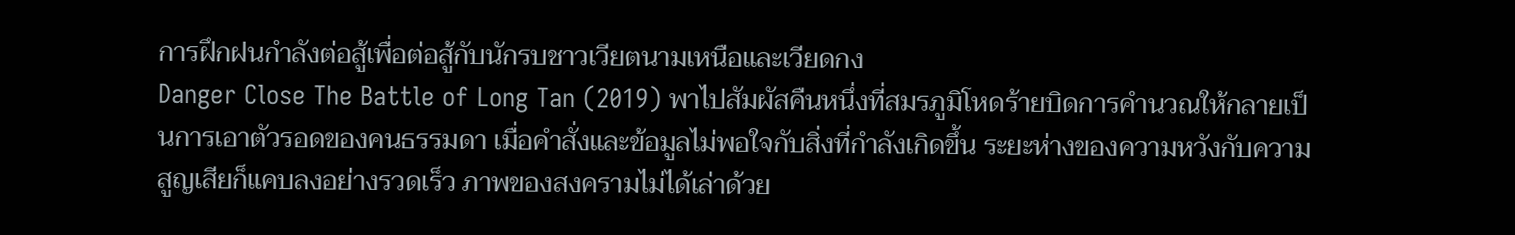การฝึกฝนกำลังต่อสู้เพื่อต่อสู้กับนักรบชาวเวียตนามเหนือและเวียดกง
Danger Close The Battle of Long Tan (2019) พาไปสัมผัสคืนหนึ่งที่สมรภูมิโหดร้ายบิดการคำนวณให้กลายเป็นการเอาตัวรอดของคนธรรมดา เมื่อคำสั่งและข้อมูลไม่พอใจกับสิ่งที่กำลังเกิดขึ้น ระยะห่างของความหวังกับความสูญเสียก็แคบลงอย่างรวดเร็ว ภาพของสงครามไม่ได้เล่าด้วย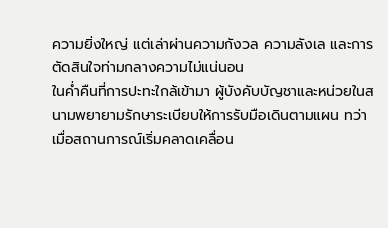ความยิ่งใหญ่ แต่เล่าผ่านความกังวล ความลังเล และการตัดสินใจท่ามกลางความไม่แน่นอน
ในค่ำคืนที่การปะทะใกล้เข้ามา ผู้บังคับบัญชาและหน่วยในสนามพยายามรักษาระเบียบให้การรับมือเดินตามแผน ทว่าเมื่อสถานการณ์เริ่มคลาดเคลื่อน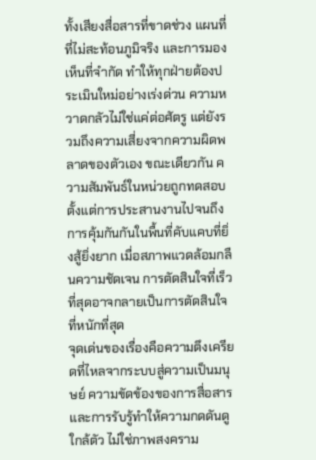ทั้งเสียงสื่อสารที่ขาดช่วง แผนที่ที่ไม่สะท้อนภูมิจริง และการมองเห็นที่จำกัด ทำให้ทุกฝ่ายต้องประเมินใหม่อย่างเร่งด่วน ความหวาดกลัวไม่ใช่แค่ต่อศัตรู แต่ยังรวมถึงความเสี่ยงจากความผิดพลาดของตัวเอง ขณะเดียวกัน ความสัมพันธ์ในหน่วยถูกทดสอบตั้งแต่การประสานงานไปจนถึงการคุ้มกันกันในพื้นที่คับแคบที่ยิ่งสู้ยิ่งยาก เมื่อสภาพแวดล้อมกลืนความชัดเจน การตัดสินใจที่เร็วที่สุดอาจกลายเป็นการตัดสินใจที่หนักที่สุด
จุดเด่นของเรื่องคือความตึงเครียดที่ไหลจากระบบสู่ความเป็นมนุษย์ ความขัดข้องของการสื่อสารและการรับรู้ทำให้ความกดดันดูใกล้ตัว ไม่ใช่ภาพสงคราม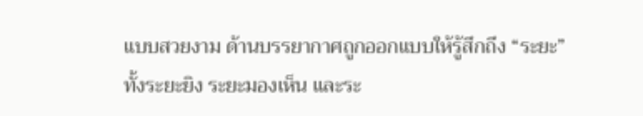แบบสวยงาม ด้านบรรยากาศถูกออกแบบให้รู้สึกถึง “ระยะ” ทั้งระยะยิง ระยะมองเห็น และระ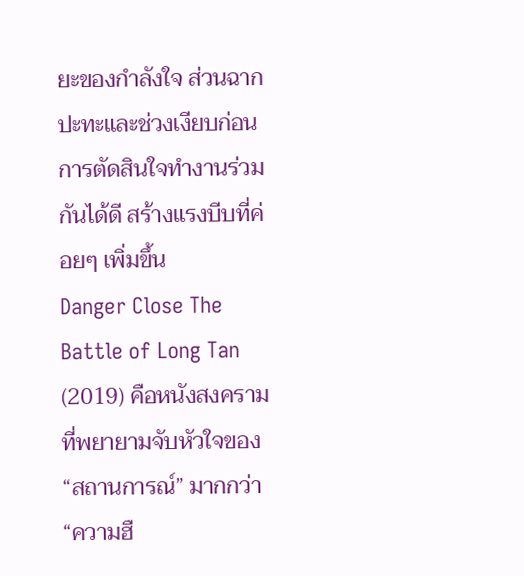ยะของกำลังใจ ส่วนฉากปะทะและช่วงเงียบก่อนการตัดสินใจทำงานร่วมกันได้ดี สร้างแรงบีบที่ค่อยๆ เพิ่มขึ้น
Danger Close The Battle of Long Tan (2019) คือหนังสงครามที่พยายามจับหัวใจของ “สถานการณ์” มากกว่า “ความฮื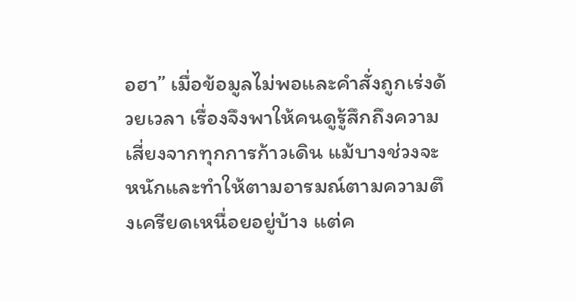อฮา” เมื่อข้อมูลไม่พอและคำสั่งถูกเร่งด้วยเวลา เรื่องจึงพาให้คนดูรู้สึกถึงความเสี่ยงจากทุกการก้าวเดิน แม้บางช่วงจะหนักและทำให้ตามอารมณ์ตามความตึงเครียดเหนื่อยอยู่บ้าง แต่ค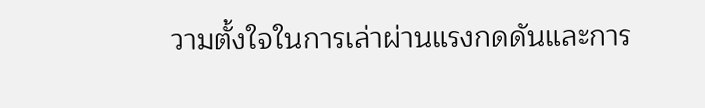วามตั้งใจในการเล่าผ่านแรงกดดันและการ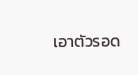เอาตัวรอด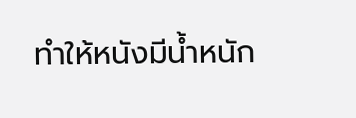ทำให้หนังมีน้ำหนัก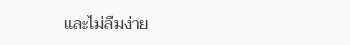และไม่ลืมง่าย